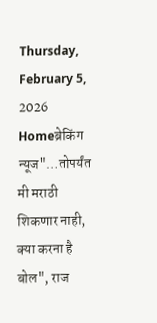Thursday, February 5, 2026
Homeब्रेकिंग न्यूज"…तोपर्यंत मी मराठी शिकणार नाही, क्या करना है बोल", राज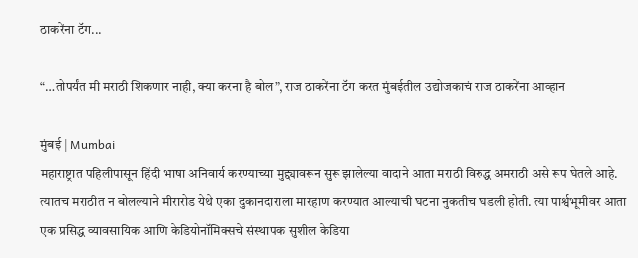ठाकरेंना टॅग...

“…तोपर्यंत मी मराठी शिकणार नाही, क्या करना है बोल”, राज ठाकरेंना टॅग करत मुंबईतील उद्योजकाचं राज ठाकरेंना आव्हान

मुंबई | Mumbai
महाराष्ट्रात पहिलीपासून हिंदी भाषा अनिवार्य करण्याच्या मुद्द्यावरून सुरू झालेल्या वादाने आता मराठी विरुद्ध अमराठी असे रूप घेतले आहे. त्यातच मराठीत न बोलल्याने मीरारोड येथे एका दुकानदाराला मारहाण करण्यात आल्याची घटना नुकतीच घडली होती. त्या पार्श्वभूमीवर आता एक प्रसिद्ध व्यावसायिक आणि केडियोनॉमिक्सचे संस्थापक सुशील केडिया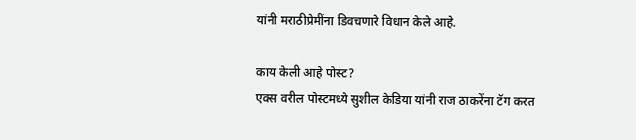यांनी मराठीप्रेमींना डिवचणारे विधान केले आहे.

काय केली आहे पोस्ट?
एक्स वरील पोस्टमध्ये सुशील केडिया यांनी राज ठाकरेंना टॅग करत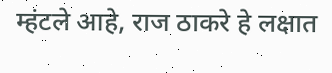म्हंटले आहे, राज ठाकरे हे लक्षात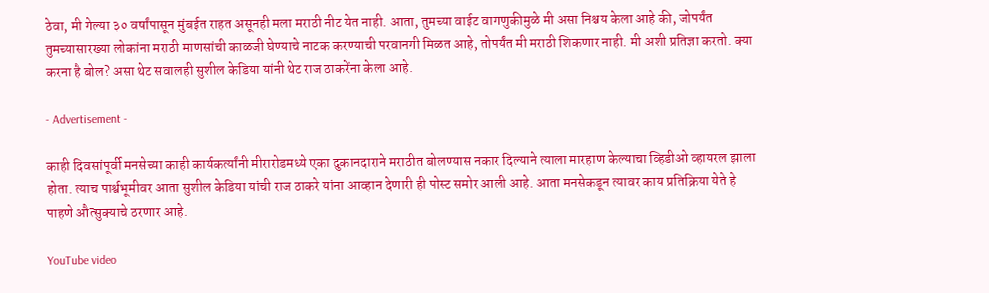ठेवा, मी गेल्या ३० वर्षांपासून मुंबईत राहत असूनही मला मराठी नीट येत नाही. आता, तुमच्या वाईट वागणुकीमुळे मी असा निश्चय केला आहे की, जोपर्यंत तुमच्यासारख्या लोकांना मराठी माणसांची काळजी घेण्याचे नाटक करण्याची परवानगी मिळत आहे, तोपर्यंत मी मराठी शिकणार नाही. मी अशी प्रतिज्ञा करतो. क्या करना है बोल? असा थेट सवालही सुशील केडिया यांनी थेट राज ठाकरेंना केला आहे.

- Advertisement -

काही दिवसांपूर्वी मनसेच्या काही कार्यकर्त्यांनी मीरारोडमध्ये एका दुकानदाराने मराठीत बोलण्यास नकार दिल्याने त्याला मारहाण केल्याचा व्हिडीओ व्हायरल झाला होता. त्याच पार्श्वभूमीवर आता सुशील केडिया यांची राज ठाकरे यांना आव्हान देणारी ही पोस्ट समोर आली आहे. आता मनसेकडून त्यावर काय प्रतिक्रिया येते हे पाहणे औत्सुक्याचे ठरणार आहे.

YouTube video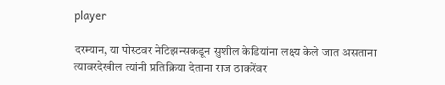player

दरम्यान, या पोस्टवर नेटिझन्सकडून सुशील केडियांना लक्ष्य केले जात असताना त्यावरदेखील त्यांनी प्रतिक्रिया देताना राज ठाकरेंवर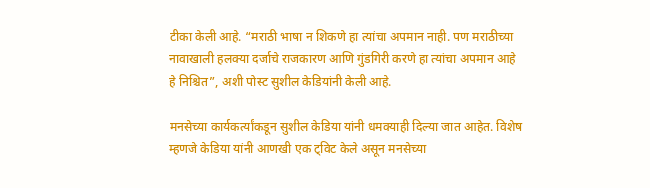टीका केली आहे. “मराठी भाषा न शिकणे हा त्यांचा अपमान नाही. पण मराठीच्या नावाखाली हलक्या दर्जाचे राजकारण आणि गुंडगिरी करणे हा त्यांचा अपमान आहे हे निश्चित”, अशी पोस्ट सुशील केडियांनी केली आहे.

मनसेच्या कार्यकर्त्यांकडून सुशील केडिया यांनी धमक्याही दिल्या जात आहेत. विशेष म्हणजे केडिया यांनी आणखी एक ट्विट केले असून मनसेच्या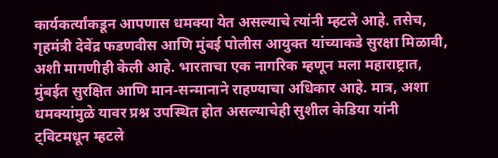कार्यकर्त्यांकडून आपणास धमक्या येत असल्याचे त्यांनी म्हटले आहे. तसेच, गृहमंत्री देवेंद्र फडणवीस आणि मुंबई पोलीस आयुक्त यांच्याकडे सुरक्षा मिळावी, अशी मागणीही केली आहे. भारताचा एक नागरिक म्हणून मला महाराष्ट्रात, मुंबईत सुरक्षित आणि मान-सन्मानाने राहण्याचा अधिकार आहे. मात्र, अशा धमक्यांमुळे यावर प्रश्न उपस्थित होत असल्याचेही सुशील केडिया यांनी ट्विटमधून म्हटले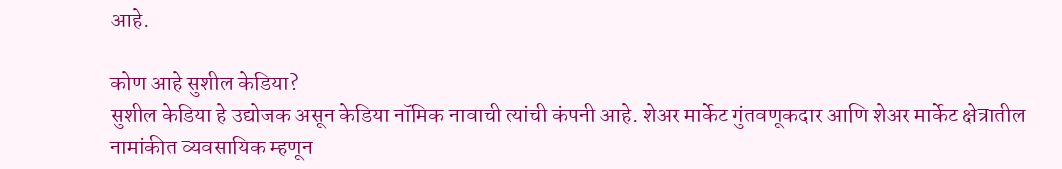आहे.

कोण आहे सुशील केडिया?
सुशील केडिया हे उद्योजक असून केडिया नॉमिक नावाची त्यांची कंपनी आहे. शेअर मार्केट गुंतवणूकदार आणि शेअर मार्केट क्षेत्रातील नामांकीत व्यवसायिक म्हणून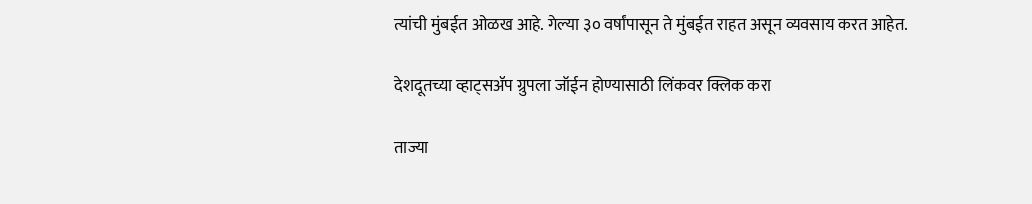त्यांची मुंबईत ओळख आहे. गेल्या ३० वर्षांपासून ते मुंबईत राहत असून व्यवसाय करत आहेत.

देशदूतच्या व्हाट्सॲप ग्रुपला जॉईन होण्यासाठी लिंकवर क्लिक करा

ताज्या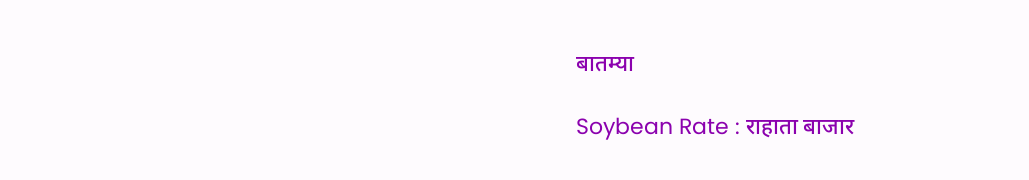बातम्या

Soybean Rate : राहाता बाजार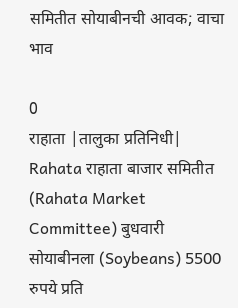समितीत सोयाबीनची आवक; वाचा भाव

0
राहाता |तालुका प्रतिनिधी| Rahata राहाता बाजार समितीत (Rahata Market Committee) बुधवारी सोयाबीनला (Soybeans) 5500 रुपये प्रति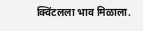क्विंटलला भाव मिळाला.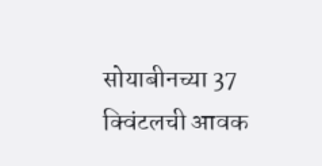सोयाबीनच्या 37 क्विंटलची आवक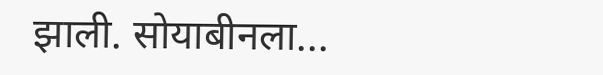झाली. सोयाबीनला...